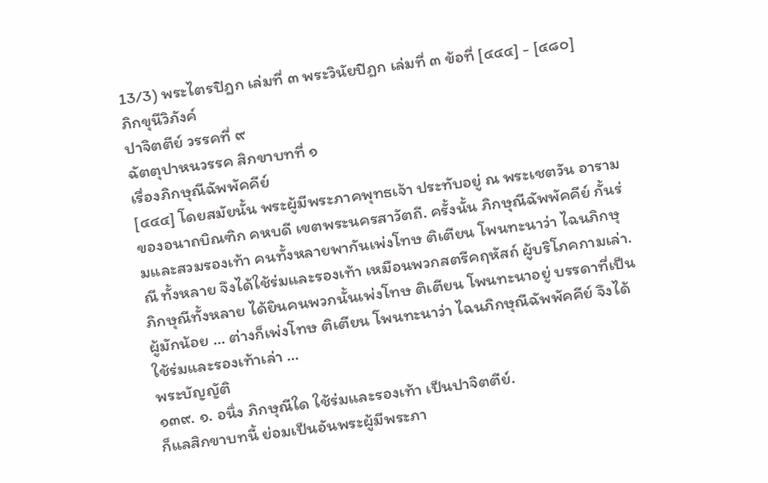13/3) พระไตรปิฎก เล่มที่ ๓ พระวินัยปิฎก เล่มที่ ๓ ข้อที่ [๔๔๔] - [๔๘๐]
ภิกขุนีวิภังค์
ปาจิตตีย์ วรรคที่ ๙
ฉัตตุปาหนวรรค สิกขาบทที่ ๑
เรื่องภิกษุณีฉัพพัคคีย์
[๔๔๔] โดยสมัยนั้น พระผู้มีพระภาคพุทธเจ้า ประทับอยู่ ณ พระเชตวัน อารามของอนาถบิณฑิก คหบดี เขตพระนครสาวัตถี. ครั้งนั้น ภิกษุณีฉัพพัคคีย์ กั้นร่มและสวมรองเท้า คนทั้งหลายพากันเพ่งโทษ ติเตียน โพนทะนาว่า ไฉนภิกษุณี ทั้งหลาย จึงได้ใช้ร่มและรองเท้า เหมือนพวกสตรีคฤหัสถ์ ผู้บริโภคกามเล่า.
ภิกษุณีทั้งหลาย ได้ยินคนพวกนั้นเพ่งโทษ ติเตียน โพนทะนาอยู่ บรรดาที่เป็น ผู้มักน้อย ... ต่างก็เพ่งโทษ ติเตียน โพนทะนาว่า ไฉนภิกษุณีฉัพพัคคีย์ จึงได้ใช้ร่มและรองเท้าเล่า ...
พระบัญญัติ
๑๓๙. ๑. อนึ่ง ภิกษุณีใด ใช้ร่มและรองเท้า เป็นปาจิตตีย์.
ก็แลสิกขาบทนี้ ย่อมเป็นอันพระผู้มีพระภา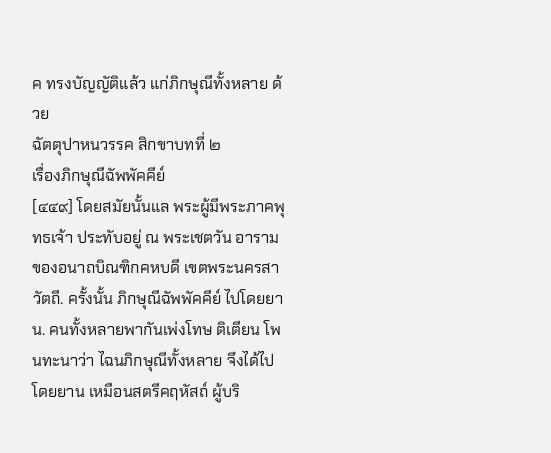ค ทรงบัญญัติแล้ว แก่ภิกษุณีทั้งหลาย ด้วย
ฉัตตุปาหนวรรค สิกขาบทที่ ๒
เรื่องภิกษุณีฉัพพัคคีย์
[๔๔๙] โดยสมัยนั้นแล พระผู้มีพระภาคพุทธเจ้า ประทับอยู่ ณ พระเชตวัน อารามของอนาถบิณฑิกคหบดี เขตพระนครสาวัตถี. ครั้งนั้น ภิกษุณีฉัพพัคคีย์ ไปโดยยาน. คนทั้งหลายพากันเพ่งโทษ ติเตียน โพนทะนาว่า ไฉนภิกษุณีทั้งหลาย จึงได้ไปโดยยาน เหมือนสตรีคฤหัสถ์ ผู้บริ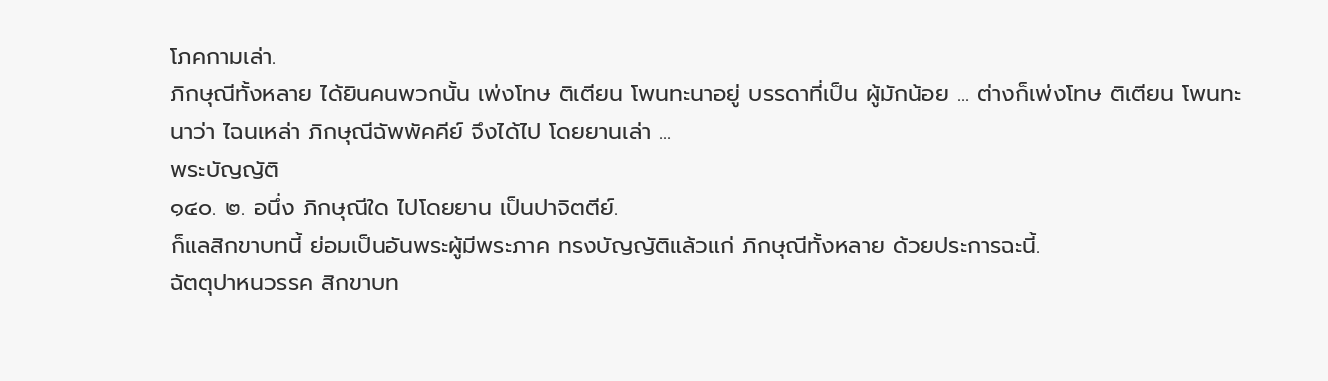โภคกามเล่า.
ภิกษุณีทั้งหลาย ได้ยินคนพวกนั้น เพ่งโทษ ติเตียน โพนทะนาอยู่ บรรดาที่เป็น ผู้มักน้อย ... ต่างก็เพ่งโทษ ติเตียน โพนทะนาว่า ไฉนเหล่า ภิกษุณีฉัพพัคคีย์ จึงได้ไป โดยยานเล่า ...
พระบัญญัติ
๑๔๐. ๒. อนึ่ง ภิกษุณีใด ไปโดยยาน เป็นปาจิตตีย์.
ก็แลสิกขาบทนี้ ย่อมเป็นอันพระผู้มีพระภาค ทรงบัญญัติแล้วแก่ ภิกษุณีทั้งหลาย ด้วยประการฉะนี้.
ฉัตตุปาหนวรรค สิกขาบท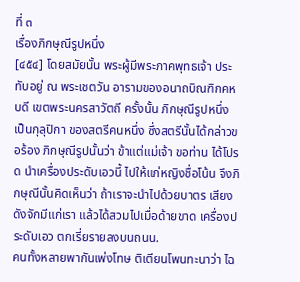ที่ ๓
เรื่องภิกษุณีรูปหนึ่ง
[๔๕๔] โดยสมัยนั้น พระผู้มีพระภาคพุทธเจ้า ประทับอยู่ ณ พระเชตวัน อารามของอนาถบิณฑิกคหบดี เขตพระนครสาวัตถี ครั้งนั้น ภิกษุณีรูปหนึ่ง เป็นกุลุปิกา ของสตรีคนหนึ่ง ซึ่งสตรีนั้นได้กล่าวขอร้อง ภิกษุณีรูปนั้นว่า ข้าแต่แม่เจ้า ขอท่าน ได้โปรด นำเครื่องประดับเอวนี้ ไปให้แก่หญิงชื่อโน้น จึงภิกษุณีนั้นคิดเห็นว่า ถ้าเราจะนำไปด้วยบาตร เสียงดังจักมีแก่เรา แล้วได้สวมไปเมื่อด้ายขาด เครื่องประดับเอว ตกเรี่ยรายลงบนถนน.
คนทั้งหลายพากันเพ่งโทษ ติเตียนโพนทะนาว่า ไฉ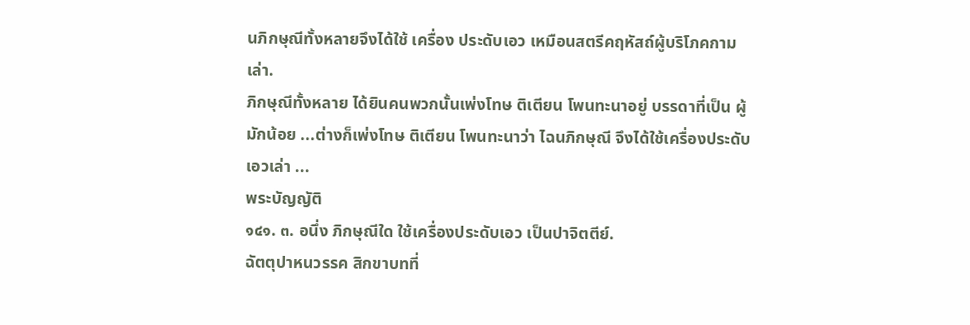นภิกษุณีทั้งหลายจึงได้ใช้ เครื่อง ประดับเอว เหมือนสตรีคฤหัสถ์ผู้บริโภคกามเล่า.
ภิกษุณีทั้งหลาย ได้ยินคนพวกนั้นเพ่งโทษ ติเตียน โพนทะนาอยู่ บรรดาที่เป็น ผู้มักน้อย ...ต่างก็เพ่งโทษ ติเตียน โพนทะนาว่า ไฉนภิกษุณี จึงได้ใช้เครื่องประดับ เอวเล่า ...
พระบัญญัติ
๑๔๑. ๓. อนึ่ง ภิกษุณีใด ใช้เครื่องประดับเอว เป็นปาจิตตีย์.
ฉัตตุปาหนวรรค สิกขาบทที่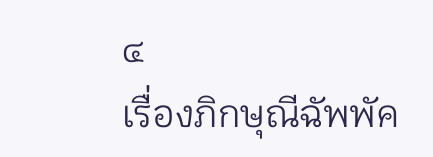๔
เรื่องภิกษุณีฉัพพัค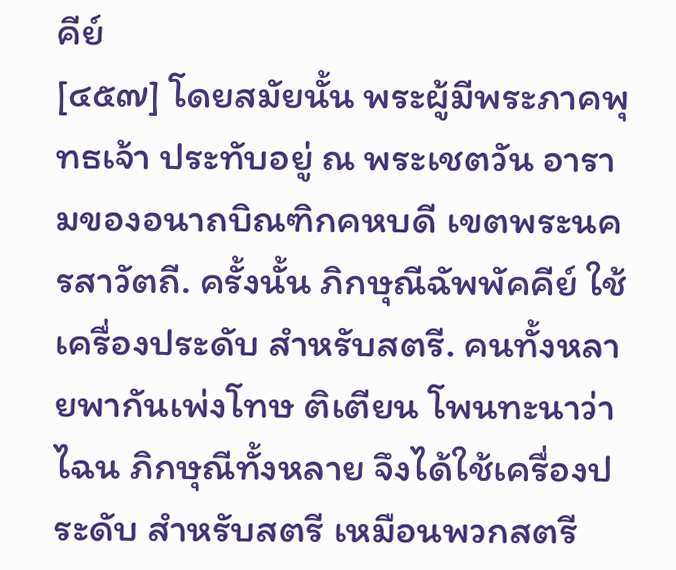คีย์
[๔๕๗] โดยสมัยนั้น พระผู้มีพระภาคพุทธเจ้า ประทับอยู่ ณ พระเชตวัน อารามของอนาถบิณฑิกคหบดี เขตพระนครสาวัตถี. ครั้งนั้น ภิกษุณีฉัพพัคคีย์ ใช้เครื่องประดับ สำหรับสตรี. คนทั้งหลายพากันเพ่งโทษ ติเตียน โพนทะนาว่า ไฉน ภิกษุณีทั้งหลาย จึงได้ใช้เครื่องประดับ สำหรับสตรี เหมือนพวกสตรี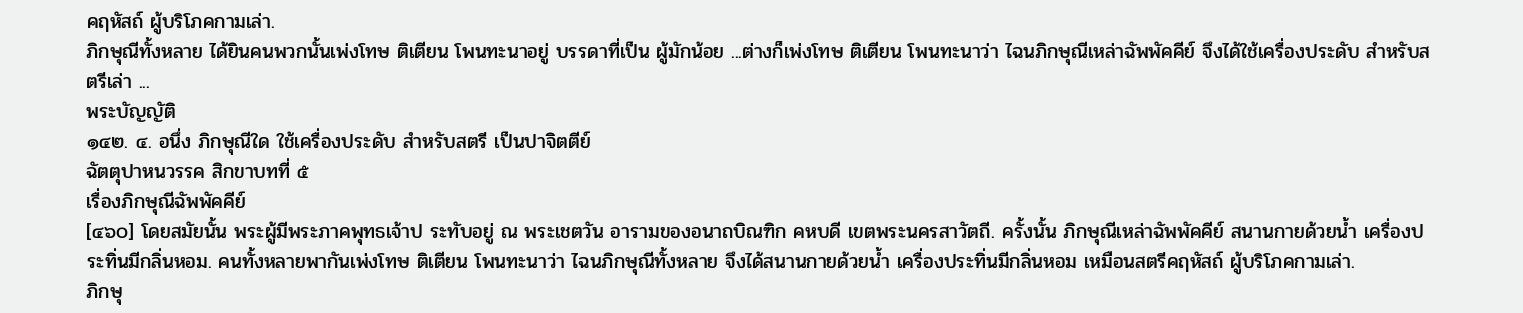คฤหัสถ์ ผู้บริโภคกามเล่า.
ภิกษุณีทั้งหลาย ได้ยินคนพวกนั้นเพ่งโทษ ติเตียน โพนทะนาอยู่ บรรดาที่เป็น ผู้มักน้อย ...ต่างก็เพ่งโทษ ติเตียน โพนทะนาว่า ไฉนภิกษุณีเหล่าฉัพพัคคีย์ จึงได้ใช้เครื่องประดับ สำหรับสตรีเล่า ...
พระบัญญัติ
๑๔๒. ๔. อนึ่ง ภิกษุณีใด ใช้เครื่องประดับ สำหรับสตรี เป็นปาจิตตีย์
ฉัตตุปาหนวรรค สิกขาบทที่ ๕
เรื่องภิกษุณีฉัพพัคคีย์
[๔๖๐] โดยสมัยนั้น พระผู้มีพระภาคพุทธเจ้าป ระทับอยู่ ณ พระเชตวัน อารามของอนาถบิณฑิก คหบดี เขตพระนครสาวัตถี. ครั้งนั้น ภิกษุณีเหล่าฉัพพัคคีย์ สนานกายด้วยน้ำ เครื่องประทิ่นมีกลิ่นหอม. คนทั้งหลายพากันเพ่งโทษ ติเตียน โพนทะนาว่า ไฉนภิกษุณีทั้งหลาย จึงได้สนานกายด้วยน้ำ เครื่องประทิ่นมีกลิ่นหอม เหมือนสตรีคฤหัสถ์ ผู้บริโภคกามเล่า.
ภิกษุ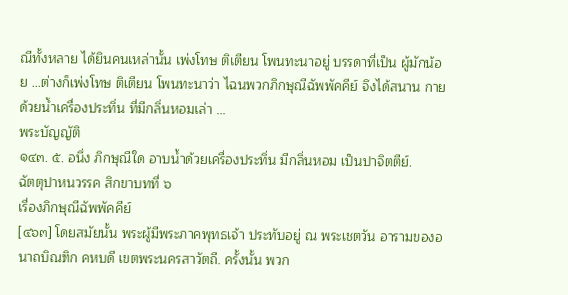ณีทั้งหลาย ได้ยินคนเหล่านั้น เพ่งโทษ ติเตียน โพนทะนาอยู่ บรรดาที่เป็น ผู้มักน้อย ...ต่างก็เพ่งโทษ ติเตียน โพนทะนาว่า ไฉนพวกภิกษุณีฉัพพัคคีย์ จึงได้สนาน กาย ด้วยน้ำเครื่องประทิ่น ที่มีกลิ่นหอมเล่า ...
พระบัญญัติ
๑๔๓. ๕. อนึ่ง ภิกษุณีใด อาบน้ำด้วยเครื่องประทิ่น มีกลิ่นหอม เป็นปาจิตตีย์.
ฉัตตุปาหนวรรค สิกขาบทที่ ๖
เรื่องภิกษุณีฉัพพัคคีย์
[๔๖๓] โดยสมัยนั้น พระผู้มีพระภาคพุทธเจ้า ประทับอยู่ ณ พระเชตวัน อารามของอนาถบิณฑิก คหบดี เขตพระนครสาวัตถี. ครั้งนั้น พวก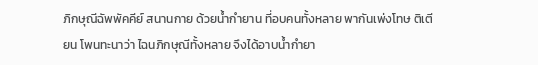ภิกษุณีฉัพพัคคีย์ สนานกาย ด้วยน้ำกำยาน ที่อบคนทั้งหลาย พากันเพ่งโทษ ติเตียน โพนทะนาว่า ไฉนภิกษุณีทั้งหลาย จึงได้อาบน้ำกำยา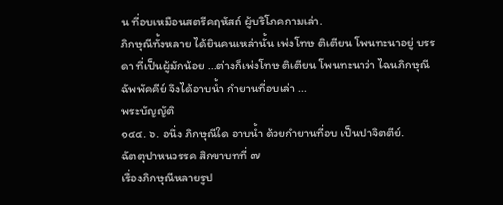น ที่อบเหมือนสตรีคฤหัสถ์ ผู้บริโภคกามเล่า.
ภิกษุณีทั้งหลาย ได้ยินคนเหล่านั้น เพ่งโทษ ติเตียน โพนทะนาอยู่ บรรดา ที่เป็นผู้มักน้อย ...ต่างก็เพ่งโทษ ติเตียน โพนทะนาว่า ไฉนภิกษุณีฉัพพัคคีย์ จึงได้อาบน้ำ กำยานที่อบเล่า ...
พระบัญญัติ
๑๔๔. ๖. อนึ่ง ภิกษุณีใด อาบน้ำ ด้วยกำยานที่อบ เป็นปาจิตตีย์.
ฉัตตุปาหนวรรค สิกขาบทที่ ๗
เรื่องภิกษุณีหลายรูป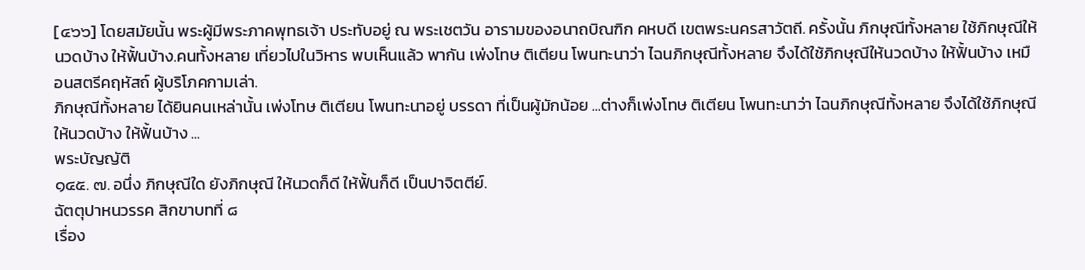[๔๖๖] โดยสมัยนั้น พระผู้มีพระภาคพุทธเจ้า ประทับอยู่ ณ พระเชตวัน อารามของอนาถบิณฑิก คหบดี เขตพระนครสาวัตถี. ครั้งนั้น ภิกษุณีทั้งหลาย ใช้ภิกษุณีให้นวดบ้าง ให้ฟั้นบ้าง.คนทั้งหลาย เที่ยวไปในวิหาร พบเห็นแล้ว พากัน เพ่งโทษ ติเตียน โพนทะนาว่า ไฉนภิกษุณีทั้งหลาย จึงได้ใช้ภิกษุณีให้นวดบ้าง ให้ฟั้นบ้าง เหมือนสตรีคฤหัสถ์ ผู้บริโภคกามเล่า.
ภิกษุณีทั้งหลาย ได้ยินคนเหล่านั้น เพ่งโทษ ติเตียน โพนทะนาอยู่ บรรดา ที่เป็นผู้มักน้อย ...ต่างก็เพ่งโทษ ติเตียน โพนทะนาว่า ไฉนภิกษุณีทั้งหลาย จึงได้ใช้ภิกษุณีให้นวดบ้าง ให้ฟั้นบ้าง ...
พระบัญญัติ
๑๔๕. ๗. อนึ่ง ภิกษุณีใด ยังภิกษุณี ให้นวดก็ดี ให้ฟั้นก็ดี เป็นปาจิตตีย์.
ฉัตตุปาหนวรรค สิกขาบทที่ ๘
เรื่อง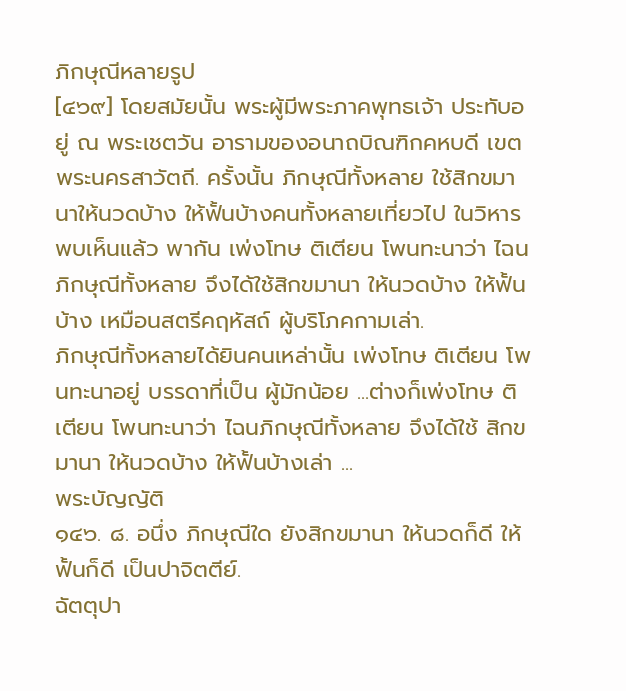ภิกษุณีหลายรูป
[๔๖๙] โดยสมัยนั้น พระผู้มีพระภาคพุทธเจ้า ประทับอยู่ ณ พระเชตวัน อารามของอนาถบิณฑิกคหบดี เขตพระนครสาวัตถี. ครั้งนั้น ภิกษุณีทั้งหลาย ใช้สิกขมานาให้นวดบ้าง ให้ฟั้นบ้างคนทั้งหลายเที่ยวไป ในวิหารพบเห็นแล้ว พากัน เพ่งโทษ ติเตียน โพนทะนาว่า ไฉนภิกษุณีทั้งหลาย จึงได้ใช้สิกขมานา ให้นวดบ้าง ให้ฟั้นบ้าง เหมือนสตรีคฤหัสถ์ ผู้บริโภคกามเล่า.
ภิกษุณีทั้งหลายได้ยินคนเหล่านั้น เพ่งโทษ ติเตียน โพนทะนาอยู่ บรรดาที่เป็น ผู้มักน้อย ...ต่างก็เพ่งโทษ ติเตียน โพนทะนาว่า ไฉนภิกษุณีทั้งหลาย จึงได้ใช้ สิกขมานา ให้นวดบ้าง ให้ฟั้นบ้างเล่า ...
พระบัญญัติ
๑๔๖. ๘. อนึ่ง ภิกษุณีใด ยังสิกขมานา ให้นวดก็ดี ให้ฟั้นก็ดี เป็นปาจิตตีย์.
ฉัตตุปา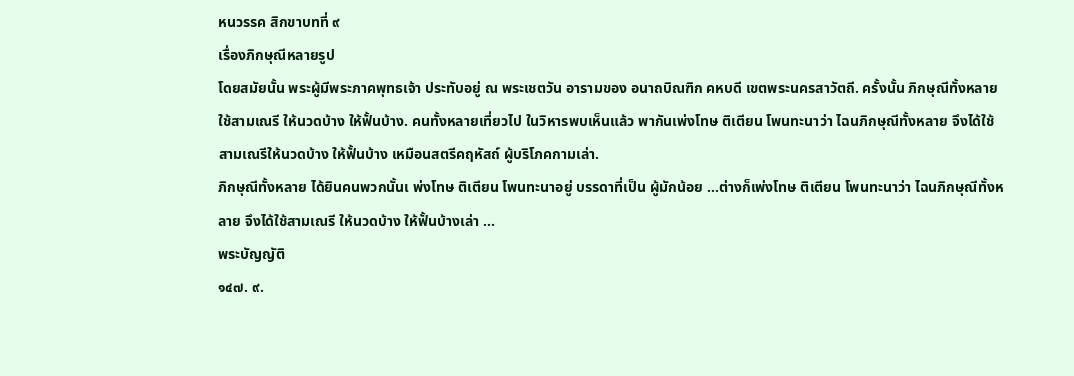หนวรรค สิกขาบทที่ ๙
เรื่องภิกษุณีหลายรูป
โดยสมัยนั้น พระผู้มีพระภาคพุทธเจ้า ประทับอยู่ ณ พระเชตวัน อารามของ อนาถบิณฑิก คหบดี เขตพระนครสาวัตถี. ครั้งนั้น ภิกษุณีทั้งหลายใช้สามเณรี ให้นวดบ้าง ให้ฟั้นบ้าง. คนทั้งหลายเที่ยวไป ในวิหารพบเห็นแล้ว พากันเพ่งโทษ ติเตียน โพนทะนาว่า ไฉนภิกษุณีทั้งหลาย จึงได้ใช้สามเณรีให้นวดบ้าง ให้ฟั้นบ้าง เหมือนสตรีคฤหัสถ์ ผู้บริโภคกามเล่า.
ภิกษุณีทั้งหลาย ได้ยินคนพวกนั้นเ พ่งโทษ ติเตียน โพนทะนาอยู่ บรรดาที่เป็น ผู้มักน้อย ...ต่างก็เพ่งโทษ ติเตียน โพนทะนาว่า ไฉนภิกษุณีทั้งหลาย จึงได้ใช้สามเณรี ให้นวดบ้าง ให้ฟั้นบ้างเล่า ...
พระบัญญัติ
๑๔๗. ๙.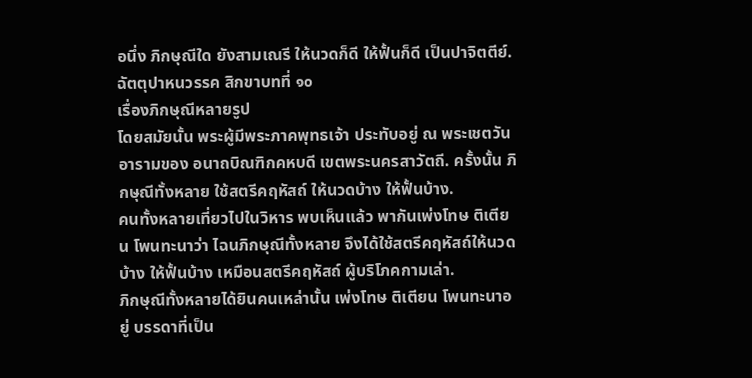อนึ่ง ภิกษุณีใด ยังสามเณรี ให้นวดก็ดี ให้ฟั้นก็ดี เป็นปาจิตตีย์.
ฉัตตุปาหนวรรค สิกขาบทที่ ๑๐
เรื่องภิกษุณีหลายรูป
โดยสมัยนั้น พระผู้มีพระภาคพุทธเจ้า ประทับอยู่ ณ พระเชตวัน อารามของ อนาถบิณฑิกคหบดี เขตพระนครสาวัตถี. ครั้งนั้น ภิกษุณีทั้งหลาย ใช้สตรีคฤหัสถ์ ให้นวดบ้าง ให้ฟั้นบ้าง.
คนทั้งหลายเที่ยวไปในวิหาร พบเห็นแล้ว พากันเพ่งโทษ ติเตียน โพนทะนาว่า ไฉนภิกษุณีทั้งหลาย จึงได้ใช้สตรีคฤหัสถ์ให้นวดบ้าง ให้ฟั้นบ้าง เหมือนสตรีคฤหัสถ์ ผู้บริโภคกามเล่า.
ภิกษุณีทั้งหลายได้ยินคนเหล่านั้น เพ่งโทษ ติเตียน โพนทะนาอยู่ บรรดาที่เป็น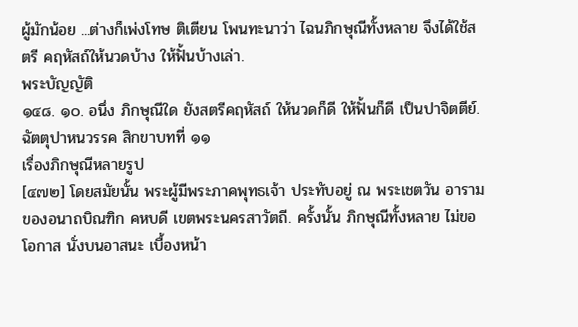ผู้มักน้อย ...ต่างก็เพ่งโทษ ติเตียน โพนทะนาว่า ไฉนภิกษุณีทั้งหลาย จึงได้ใช้สตรี คฤหัสถ์ให้นวดบ้าง ให้ฟั้นบ้างเล่า.
พระบัญญัติ
๑๔๘. ๑๐. อนึ่ง ภิกษุณีใด ยังสตรีคฤหัสถ์ ให้นวดก็ดี ให้ฟั้นก็ดี เป็นปาจิตตีย์.
ฉัตตุปาหนวรรค สิกขาบทที่ ๑๑
เรื่องภิกษุณีหลายรูป
[๔๗๒] โดยสมัยนั้น พระผู้มีพระภาคพุทธเจ้า ประทับอยู่ ณ พระเชตวัน อารามของอนาถบิณฑิก คหบดี เขตพระนครสาวัตถี. ครั้งนั้น ภิกษุณีทั้งหลาย ไม่ขอโอกาส นั่งบนอาสนะ เบื้องหน้า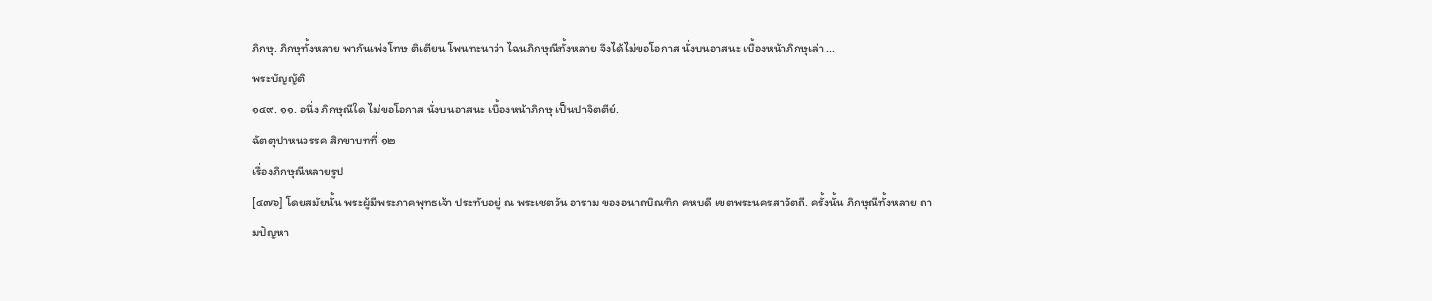ภิกษุ. ภิกษุทั้งหลาย พากันเพ่งโทษ ติเตียน โพนทะนาว่า ไฉนภิกษุณีทั้งหลาย จึงได้ไม่ขอโอกาส นั่งบนอาสนะ เบื้องหน้าภิกษุเล่า ...
พระบัญญัติ
๑๔๙. ๑๑. อนึ่ง ภิกษุณีใด ไม่ขอโอกาส นั่งบนอาสนะ เบื้องหน้าภิกษุ เป็นปาจิตตีย์.
ฉัตตุปาหนวรรค สิกขาบทที่ ๑๒
เรื่องภิกษุณีหลายรูป
[๔๗๖] โดยสมัยนั้น พระผู้มีพระภาคพุทธเจ้า ประทับอยู่ ณ พระเชตวัน อาราม ของอนาถบิณฑิก คหบดี เขตพระนครสาวัตถี. ครั้งนั้น ภิกษุณีทั้งหลาย ถามปัญหา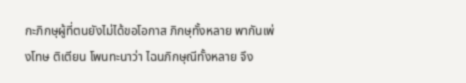กะภิกษุผู้ที่ตนยังไม่ได้ขอโอกาส ภิกษุทั้งหลาย พากันเพ่งโทษ ติเตียน โพนทะนาว่า ไฉนภิกษุณีทั้งหลาย จึง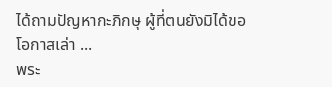ได้ถามปัญหากะภิกษุ ผู้ที่ตนยังมิได้ขอโอกาสเล่า ...
พระ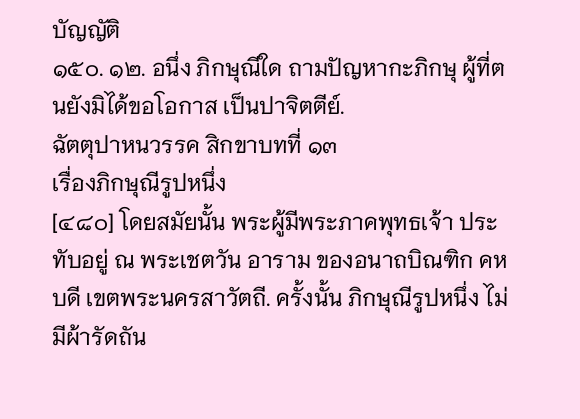บัญญัติ
๑๕๐. ๑๒. อนึ่ง ภิกษุณีใด ถามปัญหากะภิกษุ ผู้ที่ตนยังมิได้ขอโอกาส เป็นปาจิตตีย์.
ฉัตตุปาหนวรรค สิกขาบทที่ ๑๓
เรื่องภิกษุณีรูปหนึ่ง
[๔๘๐] โดยสมัยนั้น พระผู้มีพระภาคพุทธเจ้า ประทับอยู่ ณ พระเชตวัน อาราม ของอนาถบิณฑิก คหบดี เขตพระนครสาวัตถี. ครั้งนั้น ภิกษุณีรูปหนึ่ง ไม่มีผ้ารัดถัน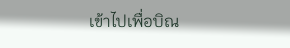เข้าไปเพื่อบิณ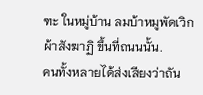ฑะ ในหมู่บ้าน ลมบ้าหมูพัดเวิก ผ้าสังฆาฏิ ขึ้นที่ถนนนั้น.
คนทั้งหลายได้ส่งเสียงว่าถัน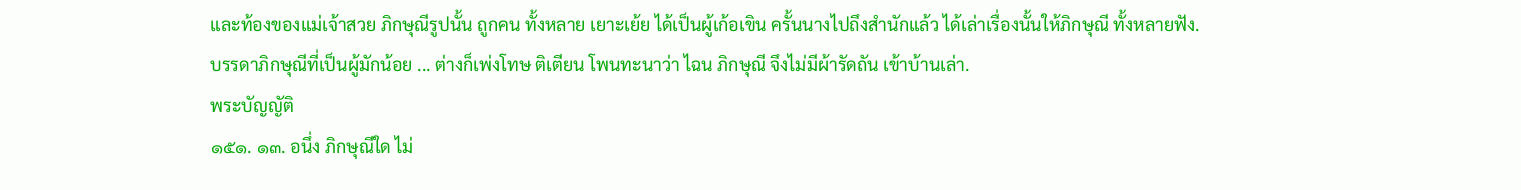และท้องของแม่เจ้าสวย ภิกษุณีรูปนั้น ถูกคน ทั้งหลาย เยาะเย้ย ได้เป็นผู้เก้อเขิน ครั้นนางไปถึงสำนักแล้ว ได้เล่าเรื่องนั้นให้ภิกษุณี ทั้งหลายฟัง.
บรรดาภิกษุณีที่เป็นผู้มักน้อย ... ต่างก็เพ่งโทษ ติเตียน โพนทะนาว่า ไฉน ภิกษุณี จึงไม่มีผ้ารัดถัน เข้าบ้านเล่า.
พระบัญญัติ
๑๕๑. ๑๓. อนึ่ง ภิกษุณีใด ไม่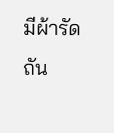มีผ้ารัดถัน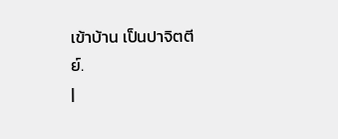เข้าบ้าน เป็นปาจิตตีย์.
|